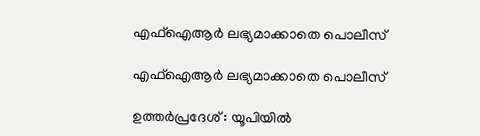എഫ്‌ഐആർ ലഭ്യമാക്കാതെ പൊലീസ്

എഫ്‌ഐആർ ലഭ്യമാക്കാതെ പൊലീസ്

ഉത്തർപ്രദേശ് : യൂപിയിൽ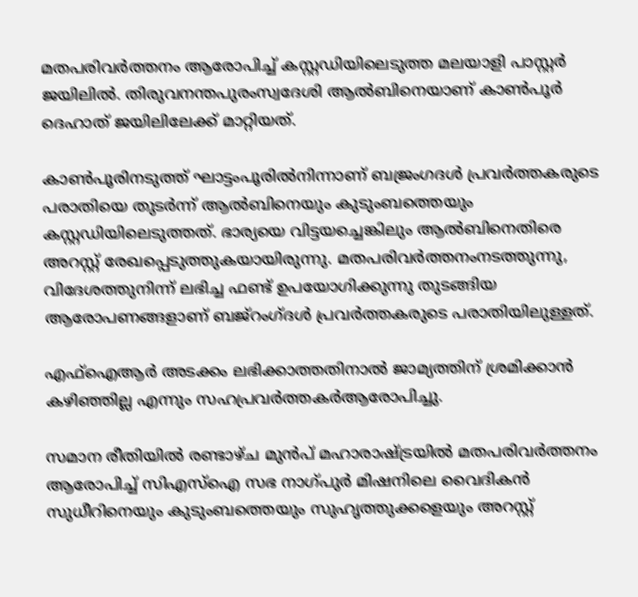മതപരിവർത്തനം ആരോപിച്ച് കസ്റ്റഡിയിലെടുത്ത മലയാളി പാസ്റ്റർ ജയിലിൽ. തിരുവനന്തപുരംസ്വദേശി ആൽബിനെയാണ് കാൺപൂർ ദെഹാത് ജയിലിലേക്ക് മാറ്റിയത്.

കാൺപൂരിനടുത്ത് ഘാട്ടംപൂരിൽനിന്നാണ് ബജ്രംഗദൾ പ്രവർത്തകരുടെ പരാതിയെ തുടർന്ന് ആൽബിനെയും കുടുംബത്തെയും കസ്റ്റഡിയിലെടുത്തത്. ഭാര്യയെ വിട്ടയച്ചെങ്കിലും ആൽബിനെതിരെ അറസ്റ്റ് രേഖപ്പെടുത്തുകയായിരുന്നു. മതപരിവർത്തനംനടത്തുന്നു, വിദേശത്തുനിന്ന് ലഭിച്ച ഫണ്ട് ഉപയോഗിക്കുന്നു തുടങ്ങിയ ആരോപണങ്ങളാണ് ബജ്‌റംഗ്ദൾ പ്രവർത്തകരുടെ പരാതിയിലുള്ളത്.

എഫ്‌ഐആർ അടക്കം ലഭിക്കാത്തതിനാൽ ജാമ്യത്തിന് ശ്രമിക്കാൻ കഴിഞ്ഞില്ല എന്നും സഹപ്രവർത്തകർആരോപിച്ചു.

സമാന രീതിയിൽ രണ്ടാഴ്ച മുൻപ് മഹാരാഷ്ട്രയിൽ മതപരിവർത്തനം ആരോപിച്ച് സിഎസ്ഐ സഭ നാഗ്‌പുർ മിഷനിലെ വൈദികൻ സുധീറിനെയും കുടുംബത്തെയും സുഹൃത്തുക്കളെയും അറസ്റ്റ്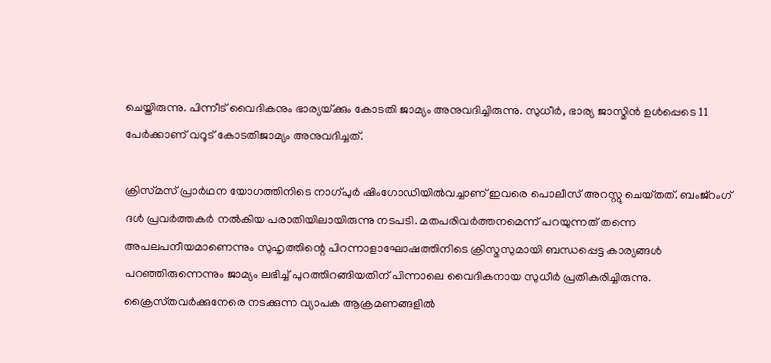ചെയ്തിരുന്നു. പിന്നീട് വൈദികനും ഭാര്യയ്‌ക്കും കോടതി ജാമ്യം അനുവദിച്ചിരുന്നു. സുധീർ, ഭാര്യ ജാസ്മിൻ ഉൾപ്പെടെ 11 പേർക്കാണ് വറൂട്‌ കോടതിജാമ്യം അനുവദിച്ചത്.

ക്രിസ്‌മസ്‌ പ്രാർഥന യോഗത്തിനിടെ നാഗ്‌പുർ ഷിംഗോഡിയിൽവച്ചാണ്‌ ഇവരെ പൊലീസ്‌ അറസ്റ്റു ചെയ്‌തത്‌. ബംജ്‌റംഗ്‌ ദൾ പ്രവർത്തകർ നൽകിയ പരാതിയിലായിരുന്നു നടപടി. മതപരിവർത്തനമെന്ന്‌ പറയുന്നത് തന്നെ അപലപനീയമാണെന്നും സുഹൃത്തിന്റെ പിറന്നാളാഘോഷത്തിനിടെ ക്രിസ്മസുമായി ബന്ധപ്പെട്ട കാര്യങ്ങൾ പറഞ്ഞിരുന്നെന്നും ജാമ്യം ലഭിച്ച് പുറത്തിറങ്ങിയതിന്‌ പിന്നാലെ വൈദികനായ സുധീർ പ്രതികരിച്ചിരുന്നു. ക്രൈസ്‌തവർക്കുനേരെ നടക്കുന്ന വ്യാപക ആക്രമണങ്ങളിൽ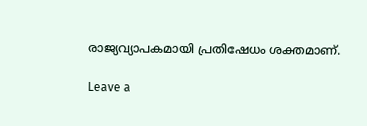രാജ്യവ്യാപകമായി പ്രതിഷേധം ശക്തമാണ്‌.

Leave a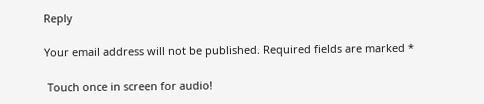Reply

Your email address will not be published. Required fields are marked *

 Touch once in screen for audio!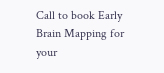Call to book Early Brain Mapping for your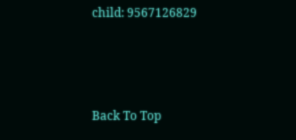child: 9567126829



Back To Top